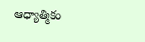ఆధ్యాత్మికం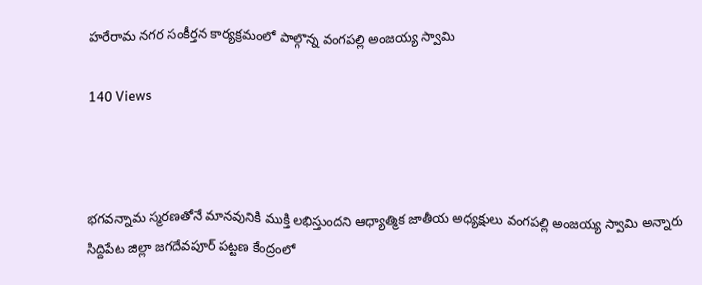హరేరామ నగర సంకీర్తన కార్యక్రమంలో పాల్గొన్న వంగపల్లి అంజయ్య స్వామి

140 Views



భగవన్నామ స్మరణతోనే మానవునికి ముక్తి లభిస్తుందని ఆధ్యాత్మిక జాతీయ అధ్యక్షులు వంగపల్లి అంజయ్య స్వామి అన్నారు సిద్దిపేట జిల్లా జగదేవపూర్ పట్టణ కేంద్రంలో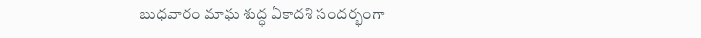బుధవారం మాఘ శుద్ధ ఏకాదశి సందర్భంగా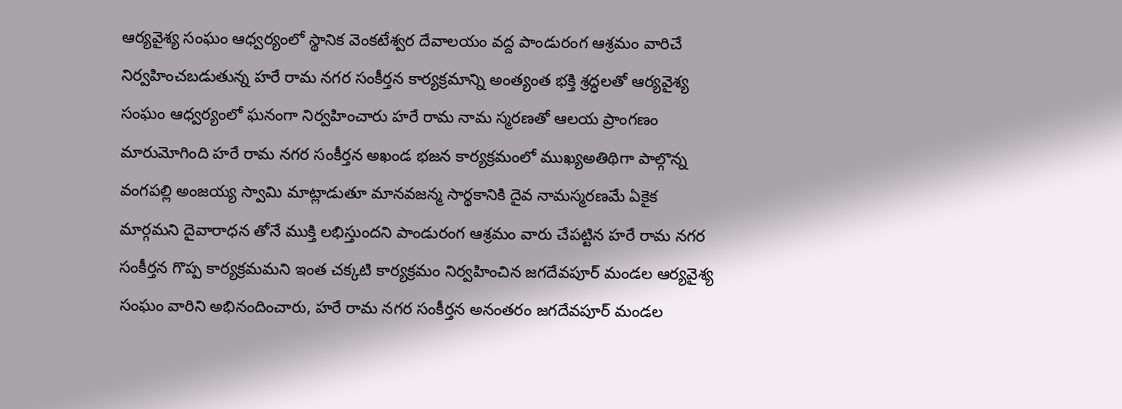ఆర్యవైశ్య సంఘం ఆధ్వర్యంలో స్థానిక వెంకటేశ్వర దేవాలయం వద్ద పాండురంగ ఆశ్రమం వారిచే నిర్వహించబడుతున్న హరే రామ నగర సంకీర్తన కార్యక్రమాన్ని అంత్యంత భక్తి శ్రద్ధలతో ఆర్యవైశ్య సంఘం ఆధ్వర్యంలో ఘనంగా నిర్వహించారు హరే రామ నామ స్మరణతో ఆలయ ప్రాంగణం మారుమోగింది హరే రామ నగర సంకీర్తన అఖండ భజన కార్యక్రమంలో ముఖ్యఅతిథిగా పాల్గొన్న వంగపల్లి అంజయ్య స్వామి మాట్లాడుతూ మానవజన్మ సార్థకానికి దైవ నామస్మరణమే ఏకైక మార్గమని దైవారాధన తోనే ముక్తి లభిస్తుందని పాండురంగ ఆశ్రమం వారు చేపట్టిన హరే రామ నగర సంకీర్తన గొప్ప కార్యక్రమమని ఇంత చక్కటి కార్యక్రమం నిర్వహించిన జగదేవపూర్ మండల ఆర్యవైశ్య సంఘం వారిని అభినందించారు, హరే రామ నగర సంకీర్తన అనంతరం జగదేవపూర్ మండల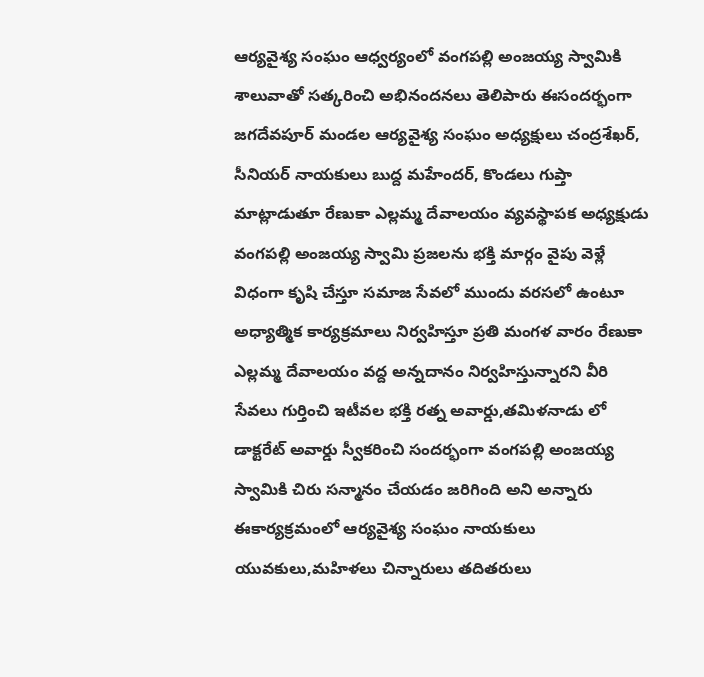ఆర్యవైశ్య సంఘం ఆధ్వర్యంలో వంగపల్లి అంజయ్య స్వామికి శాలువాతో సత్కరించి అభినందనలు తెలిపారు ఈసందర్భంగా జగదేవపూర్ మండల ఆర్యవైశ్య సంఘం అధ్యక్షులు చంద్రశేఖర్, సీనియర్ నాయకులు బుద్ద మహేందర్, కొండలు గుప్తా మాట్లాడుతూ రేణుకా ఎల్లమ్మ దేవాలయం వ్యవస్థాపక అధ్యక్షుడు వంగపల్లి అంజయ్య స్వామి ప్రజలను భక్తి మార్గం వైపు వెళ్లే విధంగా కృషి చేస్తూ సమాజ సేవలో ముందు వరసలో ఉంటూ అధ్యాత్మిక కార్యక్రమాలు నిర్వహిస్తూ ప్రతి మంగళ వారం రేణుకా ఎల్లమ్మ దేవాలయం వద్ద అన్నదానం నిర్వహిస్తున్నారని వీరి సేవలు గుర్తించి ఇటీవల భక్తి రత్న అవార్డు,తమిళనాడు లో డాక్టరేట్ అవార్డు స్వీకరించి సందర్భంగా వంగపల్లి అంజయ్య స్వామికి చిరు సన్మానం చేయడం జరిగింది అని అన్నారు ఈకార్యక్రమంలో ఆర్యవైశ్య సంఘం నాయకులు యువకులు,మహిళలు చిన్నారులు తదితరులు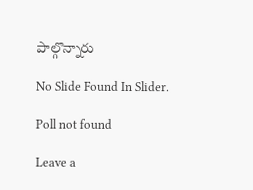పాల్గొన్నారు

No Slide Found In Slider.

Poll not found

Leave a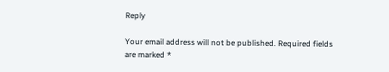Reply

Your email address will not be published. Required fields are marked *